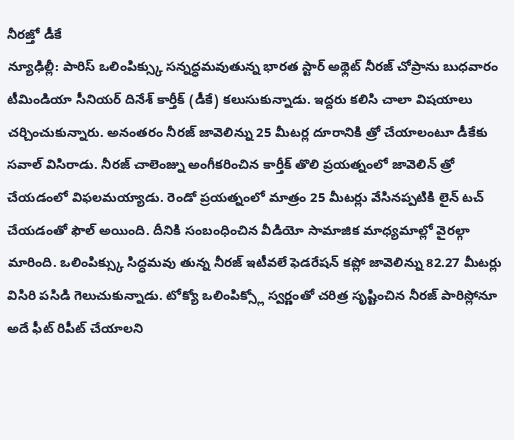నీరజ్తో డీకే
న్యూఢిల్లీ: పారిస్ ఒలింపిక్స్కు సన్నద్ధమవుతున్న భారత స్టార్ అథ్లెట్ నీరజ్ చోప్రాను బుధవారం టీమిండియా సీనియర్ దినేశ్ కార్తీక్ (డీకే) కలుసుకున్నాడు. ఇద్దరు కలిసి చాలా విషయాలు చర్చించుకున్నారు. అనంతరం నీరజ్ జావెలిన్ను 25 మీటర్ల దూరానికి త్రో చేయాలంటూ డీకేకు సవాల్ విసిరాడు. నీరజ్ చాలెంజ్ను అంగీకరించిన కార్తీక్ తొలి ప్రయత్నంలో జావెలిన్ త్రో చేయడంలో విఫలమయ్యాడు. రెండో ప్రయత్నంలో మాత్రం 25 మీటర్లు వేసినప్పటికి లైన్ టచ్ చేయడంతో ఫౌల్ అయింది. దీనికి సంబంధించిన వీడియో సామాజిక మాధ్యమాల్లో వైరల్గా మారింది. ఒలింపిక్స్కు సిద్ధమవు తున్న నీరజ్ ఇటీవలే ఫెడరేషన్ కప్లో జావెలిన్ను 82.27 మీటర్లు విసిరి పసిడి గెలుచుకున్నాడు. టోక్యో ఒలింపిక్స్లో స్వర్ణంతో చరిత్ర సృష్టించిన నీరజ్ పారిస్లోనూ అదే ఫీట్ రిపీట్ చేయాలని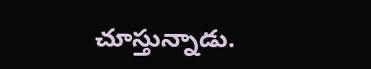చూస్తున్నాడు.